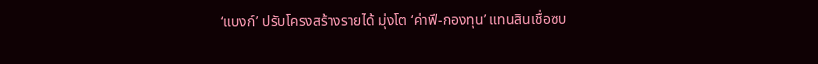‘แบงก์’ ปรับโครงสร้างรายได้ มุ่งโต ‘ค่าฟี-กองทุน’ แทนสินเชื่อซบ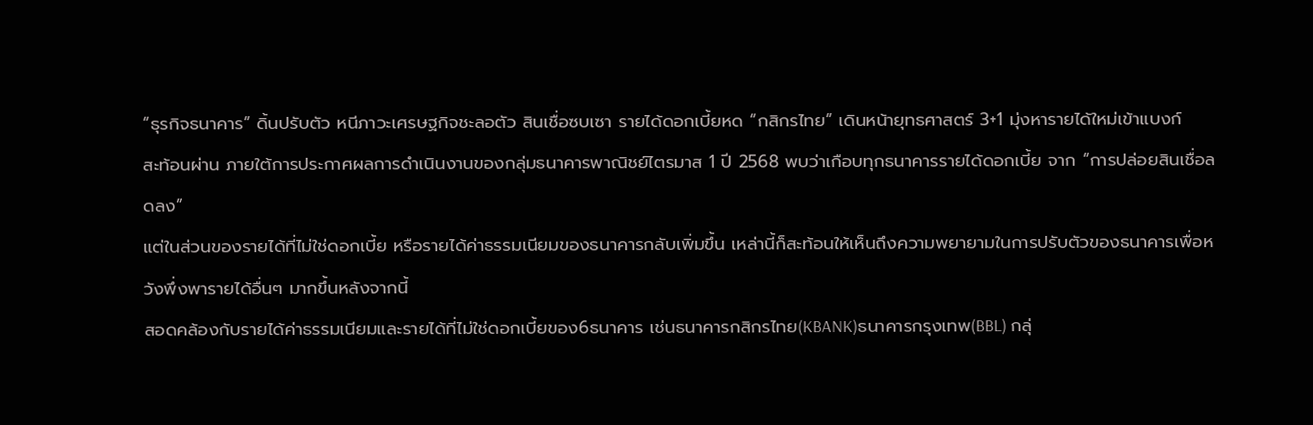“ธุรกิจธนาคาร” ดิ้นปรับตัว หนีภาวะเศรษฐกิจชะลอตัว สินเชื่อซบเซา รายได้ดอกเบี้ยหด “กสิกรไทย” เดินหน้ายุทธศาสตร์ 3+1 มุ่งหารายได้ใหม่เข้าแบงก์
สะท้อนผ่าน ภายใต้การประกาศผลการดำเนินงานของกลุ่มธนาคารพาณิชย์ไตรมาส 1 ปี 2568 พบว่าเกือบทุกธนาคารรายได้ดอกเบี้ย จาก “การปล่อยสินเชื่อลดลง”
แต่ในส่วนของรายได้ที่ไม่ใช่ดอกเบี้ย หรือรายได้ค่าธรรมเนียมของธนาคารกลับเพิ่มขึ้น เหล่านี้ก็สะท้อนให้เห็นถึงความพยายามในการปรับตัวของธนาคารเพื่อหวังพึ่งพารายได้อื่นๆ มากขึ้นหลังจากนี้
สอดคล้องกับรายได้ค่าธรรมเนียมและรายได้ที่ไม่ใช่ดอกเบี้ยของ6ธนาคาร เช่นธนาคารกสิกรไทย(KBANK)ธนาคารกรุงเทพ(BBL) กลุ่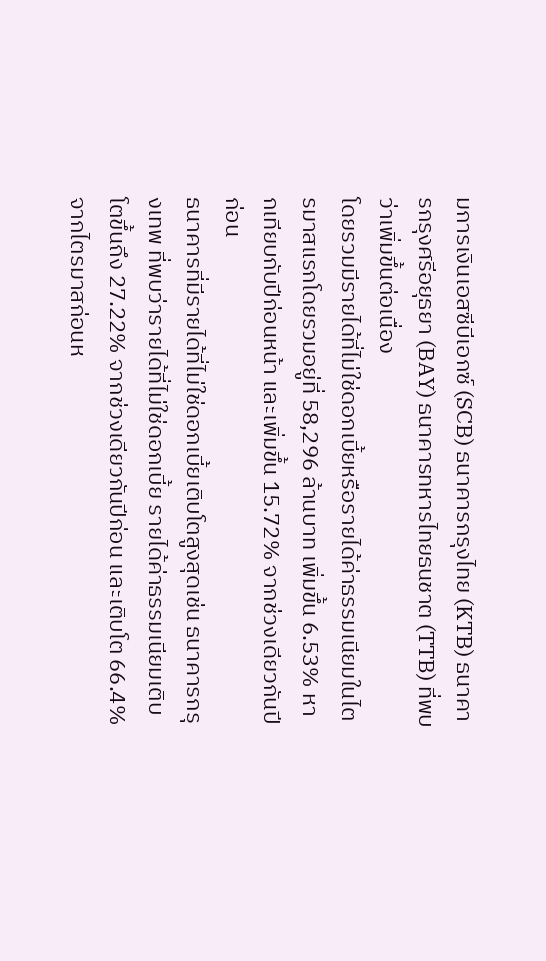มการเงินเอสซีบีเอกซ์ (SCB) ธนาคารกรุงไทย (KTB) ธนาคารกรุงศรีอยุธยา (BAY) ธนาคารทหารไทยธนชาต (TTB) ที่พบว่าเพิ่มขึ้นต่อเนื่อง
โดยรวมมีรายได้ที่ไม่ใช่ดอกเบี้ยหรือรายได้ค่าธรรมเนียมในไตรมาสแรกโดยรวมอยู่ที่ 58,296 ล้านบาท เพิ่มขึ้น 6.53% หากเทียบกับปีก่อนหน้า และเพิ่มขึ้น 15.72% จากช่วงเดียวกันปีก่อน
ธนาคารที่มีรายได้ที่ไม่ใช่ดอกเบี้ยเติบโตสูงสุดเช่น ธนาคารกรุงเทพ ที่พบว่ารายได้ที่ไม่ใช่ดอกเบี้ย รายได้ค่าธรรมเนียมเติบโตขึ้นถึง 27.22% จากช่วงเดียวกันปีก่อน และเติบโต 66.4% จากไตรมาสก่อนห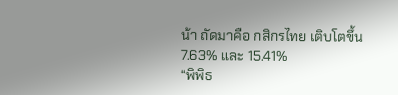น้า ถัดมาคือ กสิกรไทย เติบโตขึ้น 7.63% และ 15.41%
“พิพิธ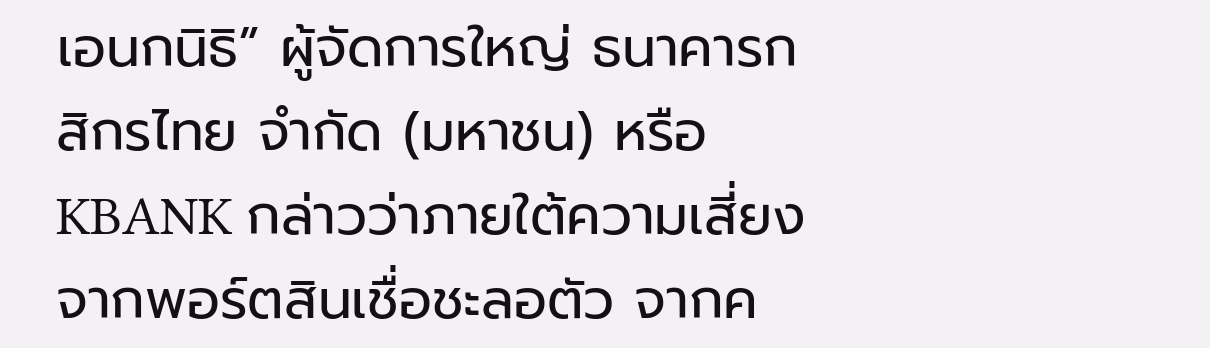เอนกนิธิ” ผู้จัดการใหญ่ ธนาคารกสิกรไทย จำกัด (มหาชน) หรือ KBANK กล่าวว่าภายใต้ความเสี่ยงจากพอร์ตสินเชื่อชะลอตัว จากค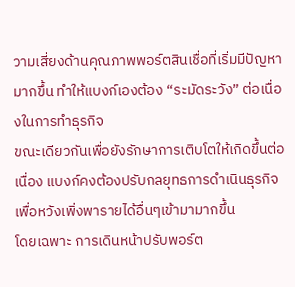วามเสี่ยงด้านคุณภาพพอร์ตสินเชื่อที่เริ่มมีปัญหามากขึ้น ทำให้แบงก์เองต้อง “ระมัดระวัง” ต่อเนื่องในการทำธุรกิจ
ขณะเดียวกันเพื่อยังรักษาการเติบโตให้เกิดขึ้นต่อเนื่อง แบงก์คงต้องปรับกลยุทธการดำเนินธุรกิจเพื่อหวังเพิ่งพารายได้อื่นๆเข้ามามากขึ้น
โดยเฉพาะ การเดินหน้าปรับพอร์ต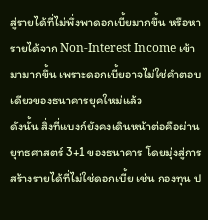สู่รายได้ที่ไม่พึ่งพาดอกเบี้ยมากขึ้น หรือหารายได้จาก Non-Interest Income เข้ามามากขึ้น เพราะดอกเบี้ยอาจไม่ใช่คำตอบเดียวของธนาคารยุคใหม่แล้ว
ดังนั้น สิ่งที่แบงก์ยังคงเดินหน้าต่อคือผ่านยุทธศาสตร์ 3+1 ของธนาคาร โดยมุ่งสู่การสร้างรายได้ที่ไม่ใช่ดอกเบี้ย เช่น กองทุน ป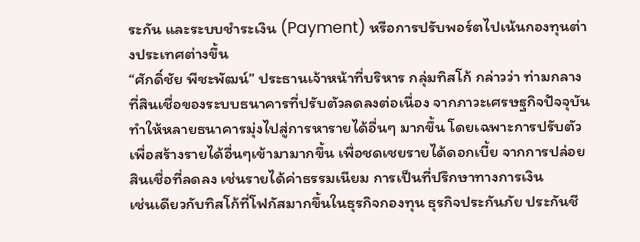ระกัน และระบบชำระเงิน (Payment) หรือการปรับพอร์ตไปเน้นกองทุนต่างประเทศต่างขึ้น
“ศักดิ์ชัย พีชะพัฒน์” ประธานเจ้าหน้าที่บริหาร กลุ่มทิสโก้ กล่าวว่า ท่ามกลางที่สินเชื่อของระบบธนาคารที่ปรับตัวลดลงต่อเนื่อง จากภาวะเศรษฐกิจปัจจุบัน ทำให้หลายธนาคารมุ่งไปสู่การหารายได้อื่นๆ มากขึ้น โดยเฉพาะการปรับตัวเพื่อสร้างรายได้อื่นๆเข้ามามากขึ้น เพื่อชดเชยรายได้ดอกเบี้ย จากการปล่อยสินเชื่อที่ลดลง เช่นรายได้ค่าธรรมเนียม การเป็นที่ปรึกษาทางการเงิน
เช่นเดียวกับทิสโก้ที่โฟกัสมากขึ้นในธุรกิจกองทุน ธุรกิจประกันภัย ประกันชี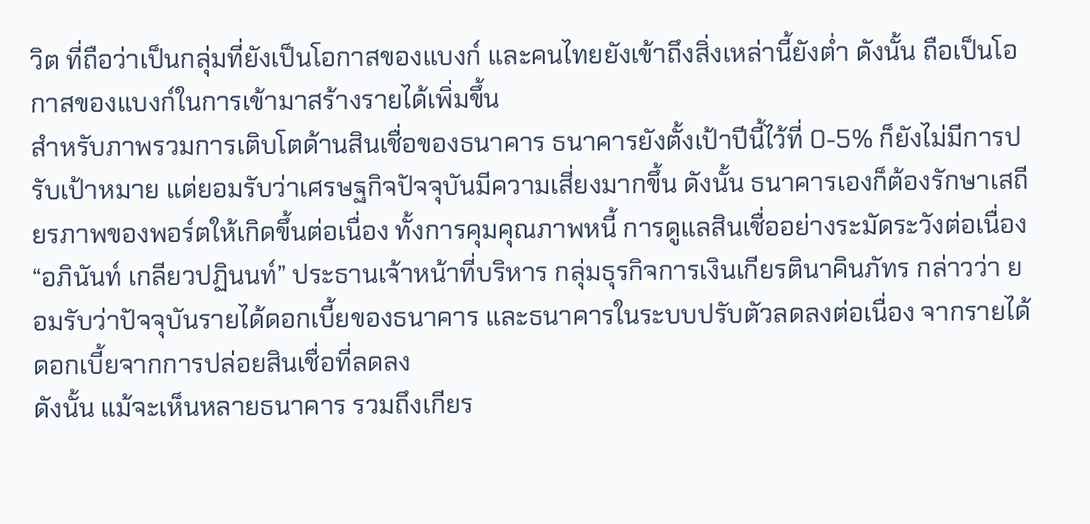วิต ที่ถือว่าเป็นกลุ่มที่ยังเป็นโอกาสของแบงก์ และคนไทยยังเข้าถึงสิ่งเหล่านี้ยังต่ำ ดังนั้น ถือเป็นโอกาสของแบงก์ในการเข้ามาสร้างรายได้เพิ่มขึ้น
สำหรับภาพรวมการเติบโตด้านสินเชื่อของธนาคาร ธนาคารยังตั้งเป้าปีนี้ไว้ที่ 0-5% ก็ยังไม่มีการปรับเป้าหมาย แต่ยอมรับว่าเศรษฐกิจปัจจุบันมีความเสี่ยงมากขึ้น ดังนั้น ธนาคารเองก็ต้องรักษาเสถียรภาพของพอร์ตให้เกิดขึ้นต่อเนื่อง ทั้งการคุมคุณภาพหนี้ การดูแลสินเชื่ออย่างระมัดระวังต่อเนื่อง
“อภินันท์ เกลียวปฏินนท์” ประธานเจ้าหน้าที่บริหาร กลุ่มธุรกิจการเงินเกียรตินาคินภัทร กล่าวว่า ยอมรับว่าปัจจุบันรายได้ดอกเบี้ยของธนาคาร และธนาคารในระบบปรับตัวลดลงต่อเนื่อง จากรายได้ดอกเบี้ยจากการปล่อยสินเชื่อที่ลดลง
ดังนั้น แม้จะเห็นหลายธนาคาร รวมถึงเกียร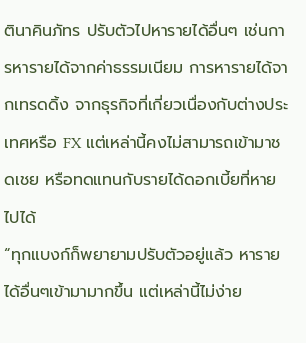ตินาคินภัทร ปรับตัวไปหารายได้อื่นๆ เช่นการหารายได้จากค่าธรรมเนียม การหารายได้จากเทรดดิ้ง จากธุรกิจที่เกี่ยวเนื่องกับต่างประเทศหรือ FX แต่เหล่านี้คงไม่สามารถเข้ามาชดเชย หรือทดแทนกับรายได้ดอกเบี้ยที่หายไปได้
“ทุกแบงก์ก็พยายามปรับตัวอยู่แล้ว หารายได้อื่นๆเข้ามามากขึ้น แต่เหล่านี้ไม่ง่าย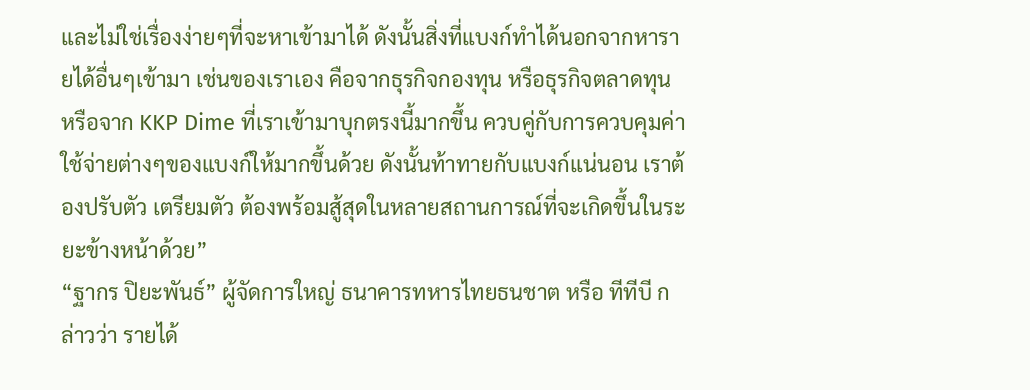และไม่ใช่เรื่องง่ายๆที่จะหาเข้ามาได้ ดังนั้นสิ่งที่แบงก์ทำได้นอกจากหารายได้อื่นๆเข้ามา เช่นของเราเอง คือจากธุรกิจกองทุน หรือธุรกิจตลาดทุน หรือจาก KKP Dime ที่เราเข้ามาบุกตรงนี้มากขึ้น ควบคู่กับการควบคุมค่าใช้จ่ายต่างๆของแบงก์ให้มากขึ้นด้วย ดังนั้นท้าทายกับแบงก์แน่นอน เราต้องปรับตัว เตรียมตัว ต้องพร้อมสู้สุดในหลายสถานการณ์ที่จะเกิดขึ้นในระยะข้างหน้าด้วย”
“ฐากร ปิยะพันธ์” ผู้จัดการใหญ่ ธนาคารทหารไทยธนชาต หรือ ทีทีบี กล่าวว่า รายได้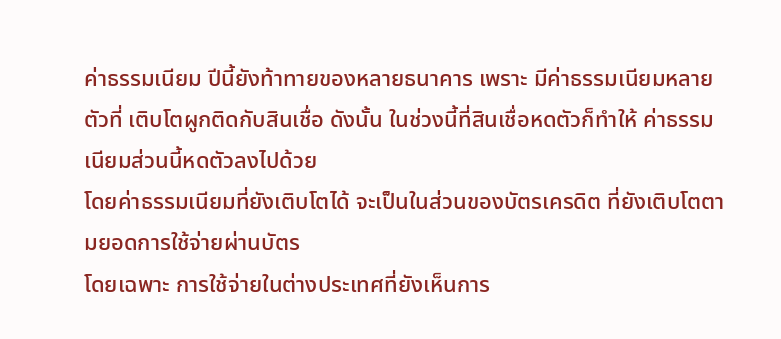ค่าธรรมเนียม ปีนี้ยังท้าทายของหลายธนาคาร เพราะ มีค่าธรรมเนียมหลายตัวที่ เติบโตผูกติดกับสินเชื่อ ดังนั้น ในช่วงนี้ที่สินเชื่อหดตัวก็ทำให้ ค่าธรรมเนียมส่วนนี้หดตัวลงไปด้วย
โดยค่าธรรมเนียมที่ยังเติบโตได้ จะเป็นในส่วนของบัตรเครดิต ที่ยังเติบโตตามยอดการใช้จ่ายผ่านบัตร
โดยเฉพาะ การใช้จ่ายในต่างประเทศที่ยังเห็นการ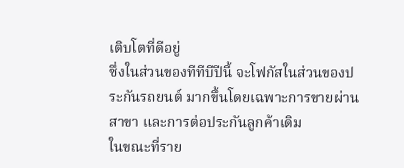เติบโตที่ดีอยู่
ซึ่งในส่วนของทีทีบีปีนี้ จะโฟกัสในส่วนของประกันรถยนต์ มากขึ้นโดยเฉพาะการขายผ่านสาขา และการต่อประกันลูกค้าเดิม
ในขณะที่ราย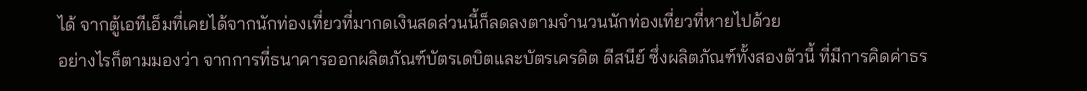ได้ จากตู้เอทีเอ็มที่เคยได้จากนักท่องเที่ยวที่มากดเงินสดส่วนนี้ก็ลดลงตามจำนวนนักท่องเที่ยวที่หายไปด้วย
อย่างไรก็ตามมองว่า จากการที่ธนาคารออกผลิตภัณฑ์บัตรเดบิตและบัตรเครดิต ดีสนีย์ ซึ่งผลิตภัณฑ์ทั้งสองตัวนี้ ที่มีการคิดค่าธร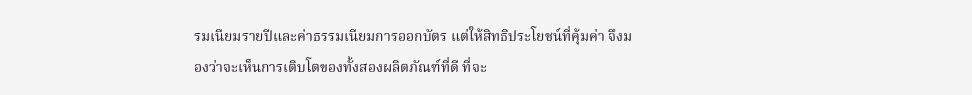รมเนียมรายปีและค่าธรรมเนียมการออกบัตร แต่ให้สิทธิประโยชน์ที่คุ้มค่า จึงมองว่าจะเห็นการเติบโตของทั้งสองผลิตภัณฑ์ที่ดี ที่จะ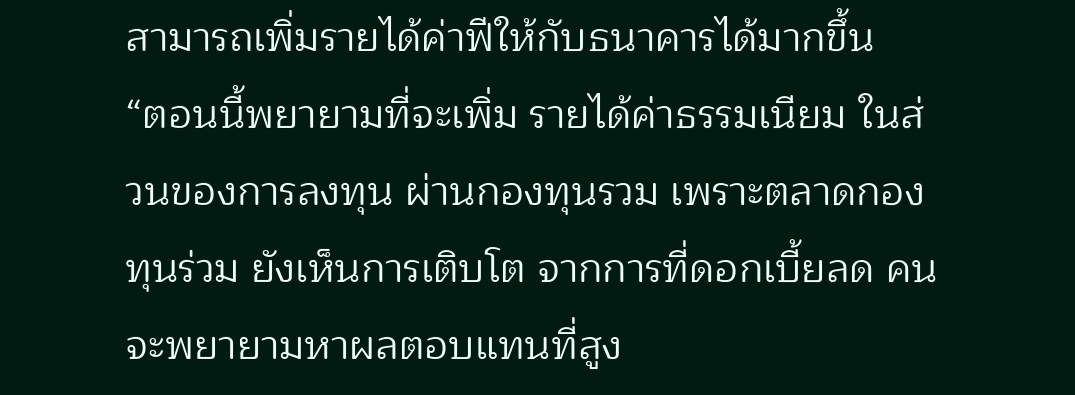สามารถเพิ่มรายได้ค่าฟีให้กับธนาคารได้มากขึ้น
“ตอนนี้พยายามที่จะเพิ่ม รายได้ค่าธรรมเนียม ในส่วนของการลงทุน ผ่านกองทุนรวม เพราะตลาดกองทุนร่วม ยังเห็นการเติบโต จากการที่ดอกเบี้ยลด คนจะพยายามหาผลตอบแทนที่สูง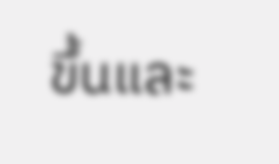ขึ้นและ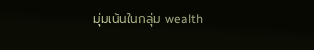มุ่มเน้นในกลุ่ม wealth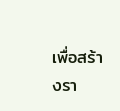เพื่อสร้างรา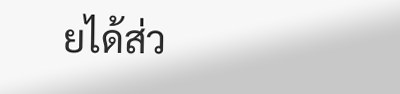ยได้ส่ว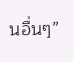นอื่นๆ”